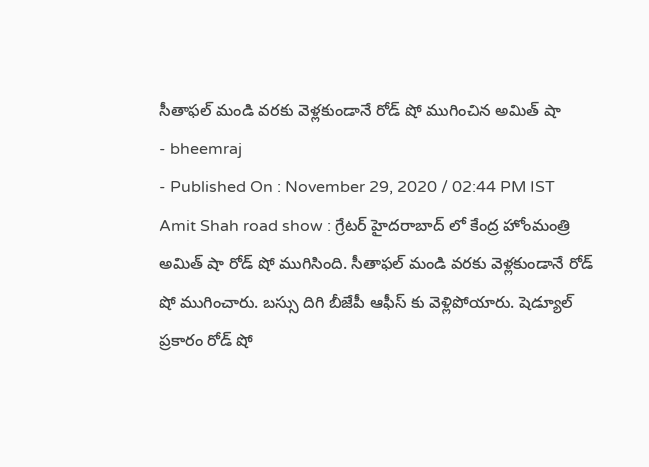సీతాఫల్ మండి వరకు వెళ్లకుండానే రోడ్ షో ముగించిన అమిత్ షా
- bheemraj
- Published On : November 29, 2020 / 02:44 PM IST
Amit Shah road show : గ్రేటర్ హైదరాబాద్ లో కేంద్ర హోంమంత్రి అమిత్ షా రోడ్ షో ముగిసింది. సీతాఫల్ మండి వరకు వెళ్లకుండానే రోడ్ షో ముగించారు. బస్సు దిగి బీజేపీ ఆఫీస్ కు వెళ్లిపోయారు. షెడ్యూల్ ప్రకారం రోడ్ షో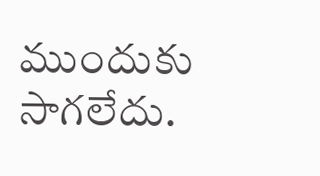ముందుకు సాగలేదు.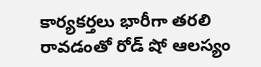కార్యకర్తలు భారీగా తరలి రావడంతో రోడ్ షో ఆలస్యం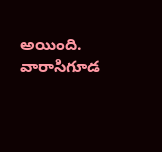అయింది. వారాసిగూడ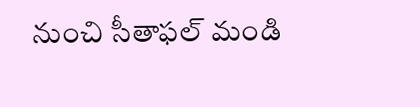నుంచి సీతాఫల్ మండి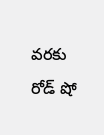వరకు రోడ్ షో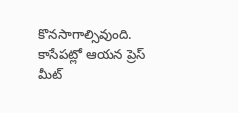కొనసాగాల్సివుంది. కాసేపట్లో ఆయన ప్రెస్ మీట్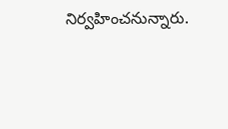నిర్వహించనున్నారు.